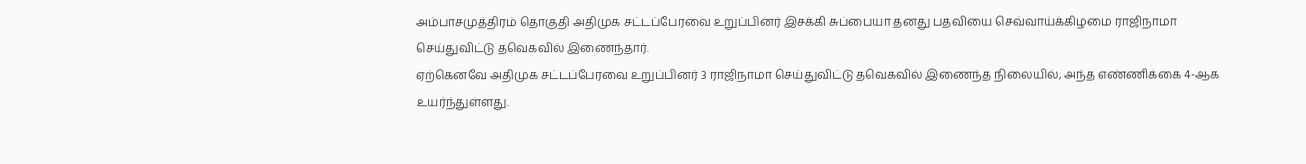அம்பாசமுத்திரம் தொகுதி அதிமுக சட்டப்பேரவை உறுப்பினர் இசக்கி சுப்பையா தனது பதவியை செவ்வாய்க்கிழமை ராஜிநாமா செய்துவிட்டு தவெகவில் இணைந்தார்.
ஏற்கெனவே அதிமுக சட்டப்பேரவை உறுப்பினர் 3 ராஜிநாமா செய்துவிட்டு தவெகவில் இணைந்த நிலையில், அந்த எண்ணிக்கை 4-ஆக உயர்ந்துள்ளது.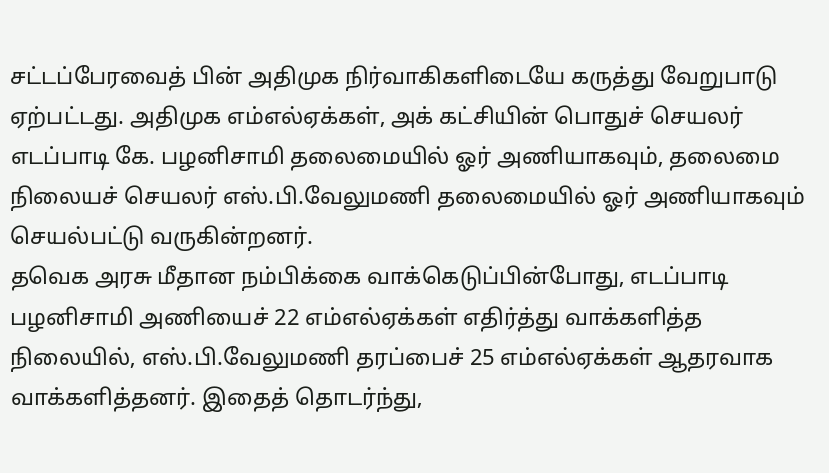சட்டப்பேரவைத் பின் அதிமுக நிர்வாகிகளிடையே கருத்து வேறுபாடு ஏற்பட்டது. அதிமுக எம்எல்ஏக்கள், அக் கட்சியின் பொதுச் செயலர் எடப்பாடி கே. பழனிசாமி தலைமையில் ஓர் அணியாகவும், தலைமை நிலையச் செயலர் எஸ்.பி.வேலுமணி தலைமையில் ஓர் அணியாகவும் செயல்பட்டு வருகின்றனர்.
தவெக அரசு மீதான நம்பிக்கை வாக்கெடுப்பின்போது, எடப்பாடி பழனிசாமி அணியைச் 22 எம்எல்ஏக்கள் எதிர்த்து வாக்களித்த நிலையில், எஸ்.பி.வேலுமணி தரப்பைச் 25 எம்எல்ஏக்கள் ஆதரவாக வாக்களித்தனர். இதைத் தொடர்ந்து,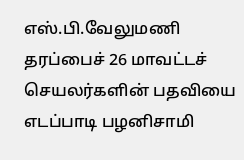எஸ்.பி.வேலுமணி தரப்பைச் 26 மாவட்டச் செயலர்களின் பதவியை எடப்பாடி பழனிசாமி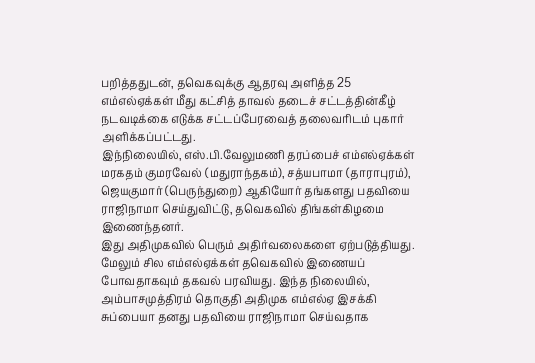பறித்ததுடன், தவெகவுக்கு ஆதரவு அளித்த 25 எம்எல்ஏக்கள் மீது கட்சித் தாவல் தடைச் சட்டத்தின்கீழ் நடவடிக்கை எடுக்க சட்டப்பேரவைத் தலைவரிடம் புகார் அளிக்கப்பட்டது.
இந்நிலையில், எஸ்.பி.வேலுமணி தரப்பைச் எம்எல்ஏக்கள் மரகதம் குமரவேல் (மதுராந்தகம்), சத்யபாமா (தாராபுரம்), ஜெயகுமார் (பெருந்துறை) ஆகியோர் தங்களது பதவியை ராஜிநாமா செய்துவிட்டு, தவெகவில் திங்கள்கிழமை இணைந்தனர்.
இது அதிமுகவில் பெரும் அதிர்வலைகளை ஏற்படுத்தியது. மேலும் சில எம்எல்ஏக்கள் தவெகவில் இணையப் போவதாகவும் தகவல் பரவியது. இந்த நிலையில், அம்பாசமுத்திரம் தொகுதி அதிமுக எம்எல்ஏ இசக்கி சுப்பையா தனது பதவியை ராஜிநாமா செய்வதாக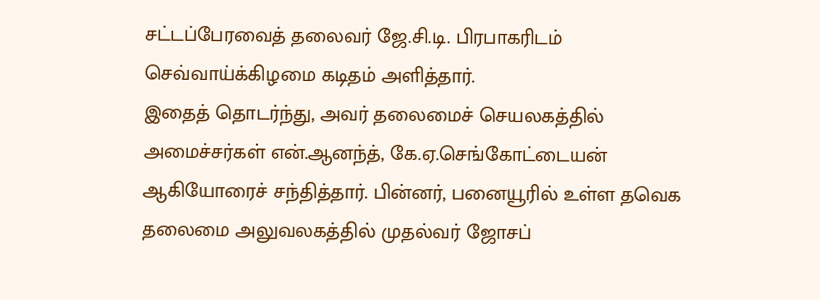சட்டப்பேரவைத் தலைவர் ஜே.சி.டி. பிரபாகரிடம் செவ்வாய்க்கிழமை கடிதம் அளித்தார்.
இதைத் தொடர்ந்து, அவர் தலைமைச் செயலகத்தில் அமைச்சர்கள் என்.ஆனந்த், கே.ஏ.செங்கோட்டையன் ஆகியோரைச் சந்தித்தார். பின்னர், பனையூரில் உள்ள தவெக தலைமை அலுவலகத்தில் முதல்வர் ஜோசப்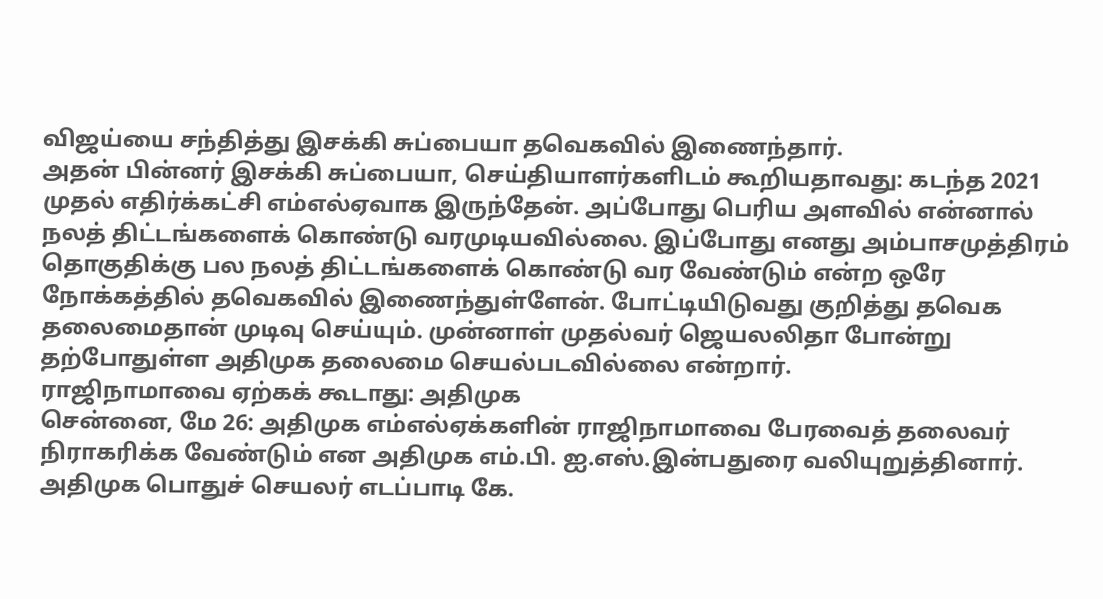விஜய்யை சந்தித்து இசக்கி சுப்பையா தவெகவில் இணைந்தார்.
அதன் பின்னர் இசக்கி சுப்பையா, செய்தியாளர்களிடம் கூறியதாவது: கடந்த 2021 முதல் எதிர்க்கட்சி எம்எல்ஏவாக இருந்தேன். அப்போது பெரிய அளவில் என்னால் நலத் திட்டங்களைக் கொண்டு வரமுடியவில்லை. இப்போது எனது அம்பாசமுத்திரம் தொகுதிக்கு பல நலத் திட்டங்களைக் கொண்டு வர வேண்டும் என்ற ஒரே நோக்கத்தில் தவெகவில் இணைந்துள்ளேன். போட்டியிடுவது குறித்து தவெக தலைமைதான் முடிவு செய்யும். முன்னாள் முதல்வர் ஜெயலலிதா போன்று தற்போதுள்ள அதிமுக தலைமை செயல்படவில்லை என்றார்.
ராஜிநாமாவை ஏற்கக் கூடாது: அதிமுக
சென்னை, மே 26: அதிமுக எம்எல்ஏக்களின் ராஜிநாமாவை பேரவைத் தலைவர் நிராகரிக்க வேண்டும் என அதிமுக எம்.பி. ஐ.எஸ்.இன்பதுரை வலியுறுத்தினார்.
அதிமுக பொதுச் செயலர் எடப்பாடி கே.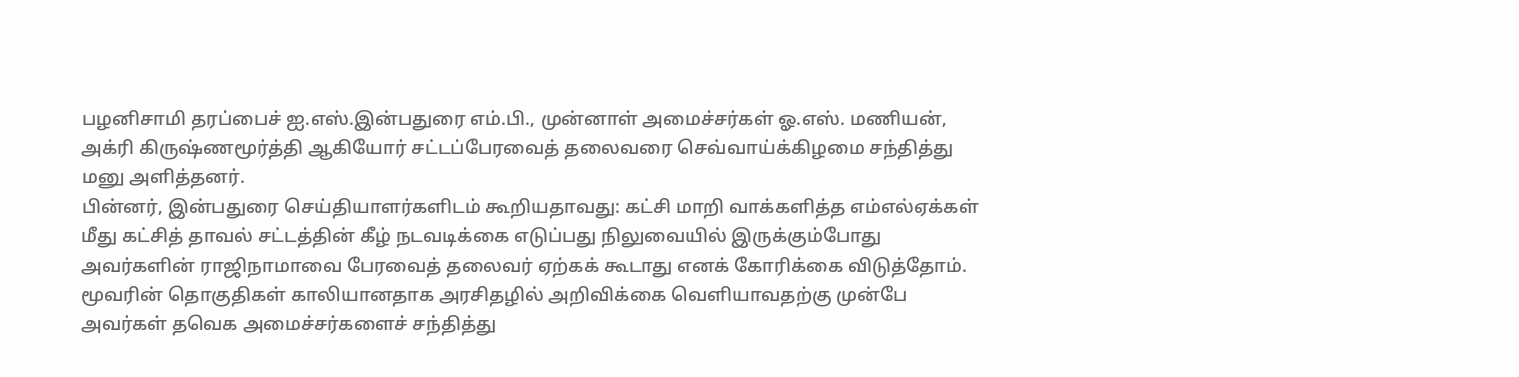பழனிசாமி தரப்பைச் ஐ.எஸ்.இன்பதுரை எம்.பி., முன்னாள் அமைச்சர்கள் ஓ.எஸ். மணியன், அக்ரி கிருஷ்ணமூர்த்தி ஆகியோர் சட்டப்பேரவைத் தலைவரை செவ்வாய்க்கிழமை சந்தித்து மனு அளித்தனர்.
பின்னர், இன்பதுரை செய்தியாளர்களிடம் கூறியதாவது: கட்சி மாறி வாக்களித்த எம்எல்ஏக்கள் மீது கட்சித் தாவல் சட்டத்தின் கீழ் நடவடிக்கை எடுப்பது நிலுவையில் இருக்கும்போது அவர்களின் ராஜிநாமாவை பேரவைத் தலைவர் ஏற்கக் கூடாது எனக் கோரிக்கை விடுத்தோம்.
மூவரின் தொகுதிகள் காலியானதாக அரசிதழில் அறிவிக்கை வெளியாவதற்கு முன்பே அவர்கள் தவெக அமைச்சர்களைச் சந்தித்து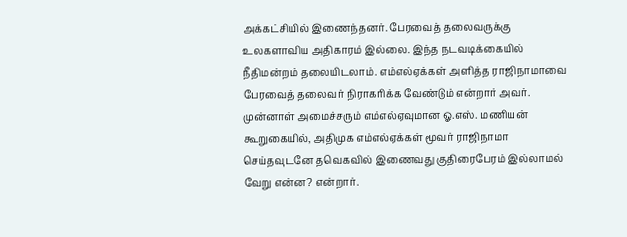அக்கட்சியில் இணைந்தனர். பேரவைத் தலைவருக்கு உலகளாவிய அதிகாரம் இல்லை. இந்த நடவடிக்கையில் நீதிமன்றம் தலையிடலாம். எம்எல்ஏக்கள் அளித்த ராஜிநாமாவை பேரவைத் தலைவர் நிராகரிக்க வேண்டும் என்றார் அவர்.
முன்னாள் அமைச்சரும் எம்எல்ஏவுமான ஓ.எஸ். மணியன் கூறுகையில், அதிமுக எம்எல்ஏக்கள் மூவர் ராஜிநாமா செய்தவுடனே தவெகவில் இணைவது குதிரைபேரம் இல்லாமல் வேறு என்ன? என்றார்.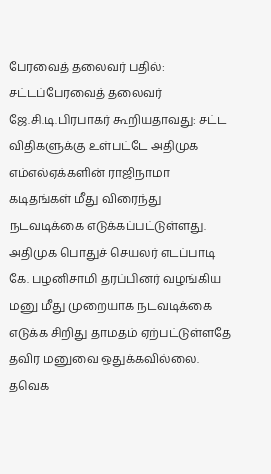பேரவைத் தலைவர் பதில்: சட்டப்பேரவைத் தலைவர் ஜே.சி.டி.பிரபாகர் கூறியதாவது: சட்ட விதிகளுக்கு உள்பட்டே அதிமுக எம்எல்ஏக்களின் ராஜிநாமா கடிதங்கள் மீது விரைந்து நடவடிக்கை எடுக்கப்பட்டுள்ளது. அதிமுக பொதுச் செயலர் எடப்பாடி கே. பழனிசாமி தரப்பினர் வழங்கிய மனு மீது முறையாக நடவடிக்கை எடுக்க சிறிது தாமதம் ஏற்பட்டுள்ளதே தவிர மனுவை ஒதுக்கவில்லை. தவெக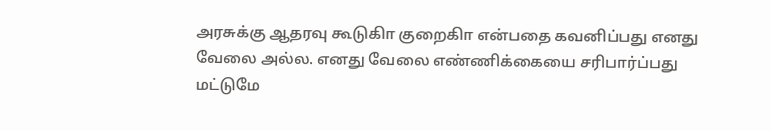அரசுக்கு ஆதரவு கூடுகிா குறைகிா என்பதை கவனிப்பது எனது வேலை அல்ல. எனது வேலை எண்ணிக்கையை சரிபார்ப்பது மட்டுமே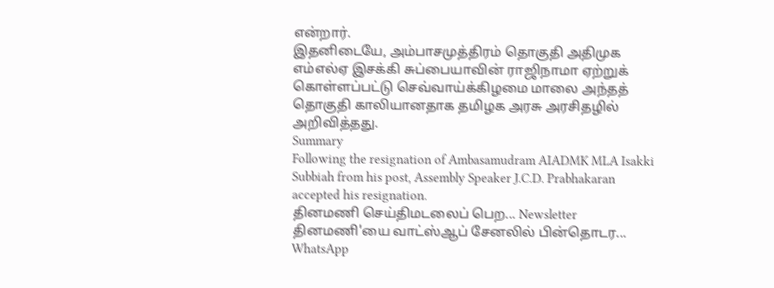என்றார்.
இதனிடையே, அம்பாசமுத்திரம் தொகுதி அதிமுக எம்எல்ஏ இசக்கி சுப்பையாவின் ராஜிநாமா ஏற்றுக் கொள்ளப்பட்டு செவ்வாய்க்கிழமை மாலை அந்தத் தொகுதி காலியானதாக தமிழக அரசு அரசிதழில் அறிவித்தது.
Summary
Following the resignation of Ambasamudram AIADMK MLA Isakki Subbiah from his post, Assembly Speaker J.C.D. Prabhakaran accepted his resignation.
தினமணி செய்திமடலைப் பெற... Newsletter
தினமணி'யை வாட்ஸ்ஆப் சேனலில் பின்தொடர... WhatsApp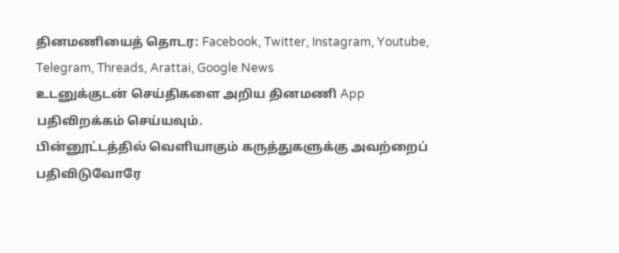தினமணியைத் தொடர: Facebook, Twitter, Instagram, Youtube, Telegram, Threads, Arattai, Google News
உடனுக்குடன் செய்திகளை அறிய தினமணி App பதிவிறக்கம் செய்யவும்.
பின்னூட்டத்தில் வெளியாகும் கருத்துகளுக்கு அவற்றைப் பதிவிடுவோரே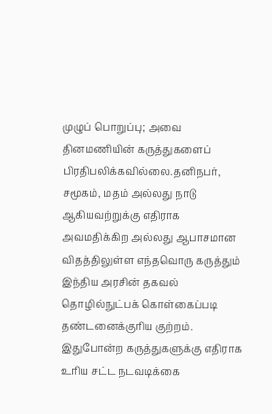முழுப் பொறுப்பு; அவை தினமணியின் கருத்துகளைப் பிரதிபலிக்கவில்லை.தனிநபர், சமூகம், மதம் அல்லது நாடு ஆகியவற்றுக்கு எதிராக அவமதிக்கிற அல்லது ஆபாசமான விதத்திலுள்ள எந்தவொரு கருத்தும் இந்திய அரசின் தகவல் தொழில்நுட்பக் கொள்கைப்படி தண்டனைக்குரிய குற்றம். இதுபோன்ற கருத்துகளுக்கு எதிராக உரிய சட்ட நடவடிக்கை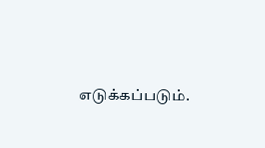எடுக்கப்படும்.